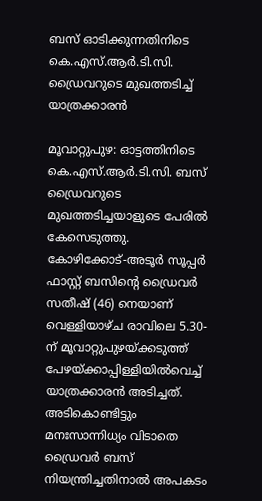ബസ് ഓടിക്കുന്നതിനിടെ കെ.എസ്.ആര്‍.ടി.സി. ഡ്രൈവറുടെ മുഖത്തടിച്ച് യാത്രക്കാരന്‍

മൂവാറ്റുപുഴ: ഓട്ടത്തിനിടെ കെ.എസ്.ആര്‍.ടി.സി. ബസ് ഡ്രൈവറുടെ മുഖത്തടിച്ചയാളുടെ പേരില്‍ കേസെടുത്തു. കോഴിക്കോട്-അടൂര്‍ സൂപ്പര്‍ ഫാസ്റ്റ് ബസിന്റെ ഡ്രൈവര്‍ സതീഷ് (46) നെയാണ് വെള്ളിയാഴ്ച രാവിലെ 5.30-ന് മൂവാറ്റുപുഴയ്ക്കടുത്ത് പേഴയ്ക്കാപ്പിള്ളിയില്‍വെച്ച് യാത്രക്കാരന്‍ അടിച്ചത്. അടികൊണ്ടിട്ടും മനഃസാന്നിധ്യം വിടാതെ ഡ്രൈവര്‍ ബസ് നിയന്ത്രിച്ചതിനാല്‍ അപകടം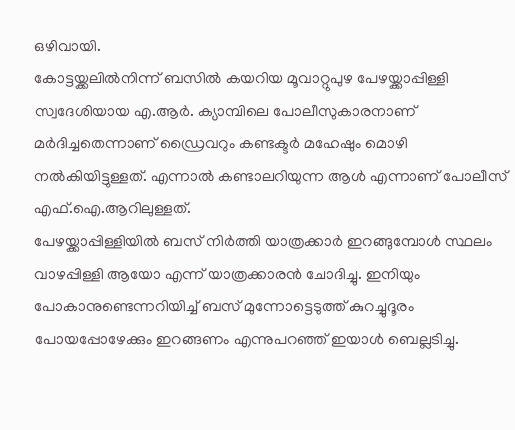ഒഴിവായി.
കോട്ടയ്ക്കലില്‍നിന്ന് ബസില്‍ കയറിയ മൂവാറ്റുപുഴ പേഴയ്ക്കാപ്പിള്ളി സ്വദേശിയായ എ.ആര്‍. ക്യാമ്പിലെ പോലീസുകാരനാണ് മര്‍ദിച്ചതെന്നാണ് ഡ്രൈവറും കണ്ടക്ടര്‍ മഹേഷും മൊഴി നല്‍കിയിട്ടുള്ളത്. എന്നാല്‍ കണ്ടാലറിയുന്ന ആള്‍ എന്നാണ് പോലീസ് എഫ്.ഐ.ആറിലുള്ളത്.
പേഴയ്ക്കാപ്പിള്ളിയില്‍ ബസ് നിര്‍ത്തി യാത്രക്കാര്‍ ഇറങ്ങുമ്പോള്‍ സ്ഥലം വാഴപ്പിള്ളി ആയോ എന്ന് യാത്രക്കാരന്‍ ചോദിച്ചു. ഇനിയും പോകാനുണ്ടെന്നറിയിച്ച് ബസ് മുന്നോട്ടെടുത്ത് കുറച്ചുദൂരം പോയപ്പോഴേക്കും ഇറങ്ങണം എന്നുപറഞ്ഞ് ഇയാള്‍ ബെല്ലടിച്ചു.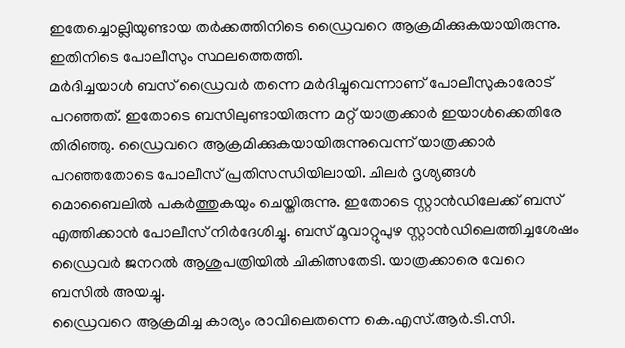ഇതേച്ചൊല്ലിയുണ്ടായ തര്‍ക്കത്തിനിടെ ഡ്രൈവറെ ആക്രമിക്കുകയായിരുന്നു. ഇതിനിടെ പോലീസും സ്ഥലത്തെത്തി.
മര്‍ദിച്ചയാള്‍ ബസ് ഡ്രൈവര്‍ തന്നെ മര്‍ദിച്ചുവെന്നാണ് പോലീസുകാരോട് പറഞ്ഞത്. ഇതോടെ ബസിലുണ്ടായിരുന്ന മറ്റ് യാത്രക്കാര്‍ ഇയാള്‍ക്കെതിരേ തിരിഞ്ഞു. ഡ്രൈവറെ ആക്രമിക്കുകയായിരുന്നുവെന്ന് യാത്രക്കാര്‍ പറഞ്ഞതോടെ പോലീസ് പ്രതിസന്ധിയിലായി. ചിലര്‍ ദൃശ്യങ്ങള്‍ മൊബൈലില്‍ പകര്‍ത്തുകയും ചെയ്തിരുന്നു. ഇതോടെ സ്റ്റാന്‍ഡിലേക്ക് ബസ് എത്തിക്കാന്‍ പോലീസ് നിര്‍ദേശിച്ചു. ബസ് മൂവാറ്റുപുഴ സ്റ്റാന്‍ഡിലെത്തിച്ചശേഷം ഡ്രൈവര്‍ ജനറല്‍ ആശുപത്രിയില്‍ ചികിത്സതേടി. യാത്രക്കാരെ വേറെ ബസില്‍ അയച്ചു.
ഡ്രൈവറെ ആക്രമിച്ച കാര്യം രാവിലെതന്നെ കെ.എസ്.ആര്‍.ടി.സി.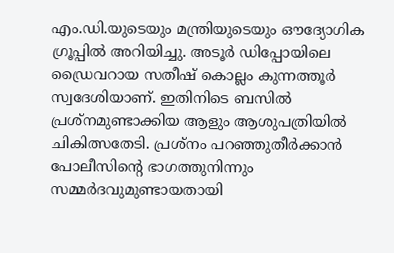എം.ഡി.യുടെയും മന്ത്രിയുടെയും ഔദ്യോഗിക ഗ്രൂപ്പില്‍ അറിയിച്ചു. അടൂര്‍ ഡിപ്പോയിലെ ഡ്രൈവറായ സതീഷ് കൊല്ലം കുന്നത്തൂര്‍ സ്വദേശിയാണ്. ഇതിനിടെ ബസില്‍ പ്രശ്‌നമുണ്ടാക്കിയ ആളും ആശുപത്രിയില്‍ ചികിത്സതേടി. പ്രശ്‌നം പറഞ്ഞുതീര്‍ക്കാന്‍ പോലീസിന്റെ ഭാഗത്തുനിന്നും സമ്മര്‍ദവുമുണ്ടായതായി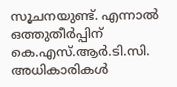സൂചനയുണ്ട്. എന്നാല്‍ ഒത്തുതീര്‍പ്പിന് കെ.എസ്.ആര്‍.ടി.സി. അധികാരികള്‍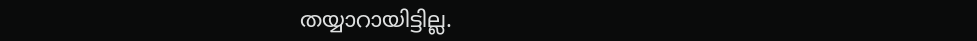തയ്യാറായിട്ടില്ല.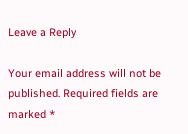Leave a Reply

Your email address will not be published. Required fields are marked *